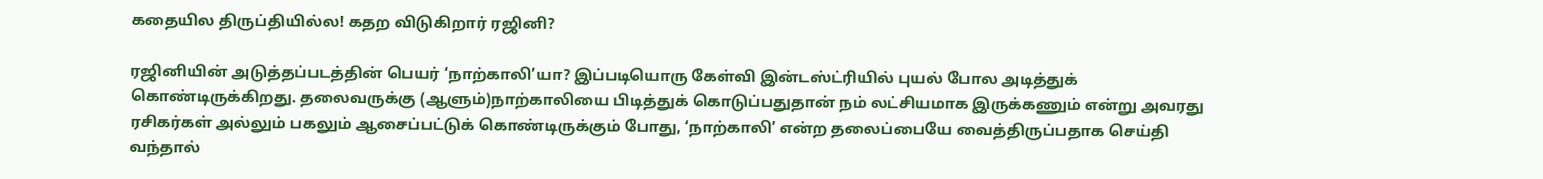கதையில திருப்தியில்ல! கதற விடுகிறார் ரஜினி?

ரஜினியின் அடுத்தப்படத்தின் பெயர் ‘நாற்காலி’யா? இப்படியொரு கேள்வி இன்டஸ்ட்ரியில் புயல் போல அடித்துக் கொண்டிருக்கிறது. தலைவருக்கு (ஆளும்)நாற்காலியை பிடித்துக் கொடுப்பதுதான் நம் லட்சியமாக இருக்கணும் என்று அவரது ரசிகர்கள் அல்லும் பகலும் ஆசைப்பட்டுக் கொண்டிருக்கும் போது, ‘நாற்காலி’ என்ற தலைப்பையே வைத்திருப்பதாக செய்தி வந்தால்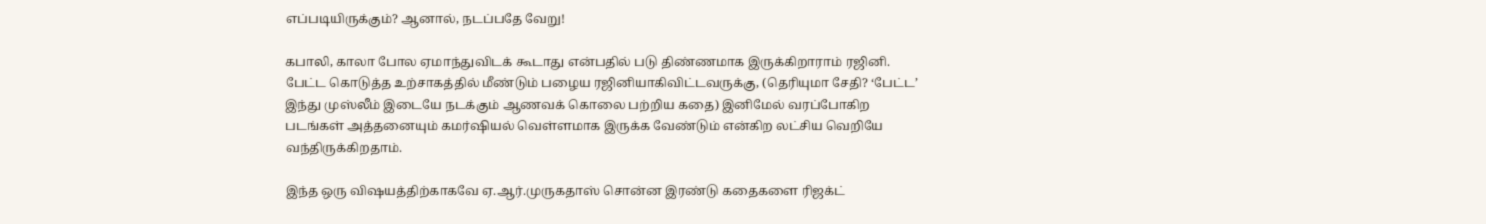எப்படியிருக்கும்? ஆனால், நடப்பதே வேறு!

கபாலி, காலா போல ஏமாந்துவிடக் கூடாது என்பதில் படு திண்ணமாக இருக்கிறாராம் ரஜினி. பேட்ட கொடுத்த உற்சாகத்தில் மீண்டும் பழைய ரஜினியாகிவிட்டவருக்கு, (தெரியுமா சேதி? ‘பேட்ட’ இந்து முஸ்லீம் இடையே நடக்கும் ஆணவக் கொலை பற்றிய கதை) இனிமேல் வரப்போகிற படங்கள் அத்தனையும் கமர்ஷியல் வெள்ளமாக இருக்க வேண்டும் என்கிற லட்சிய வெறியே வந்திருக்கிறதாம்.

இந்த ஒரு விஷயத்திற்காகவே ஏ.ஆர்.முருகதாஸ் சொன்ன இரண்டு கதைகளை ரிஜக்ட்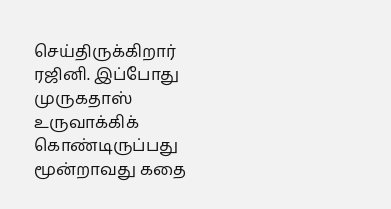செய்திருக்கிறார் ரஜினி. இப்போது முருகதாஸ் உருவாக்கிக் கொண்டிருப்பது மூன்றாவது கதை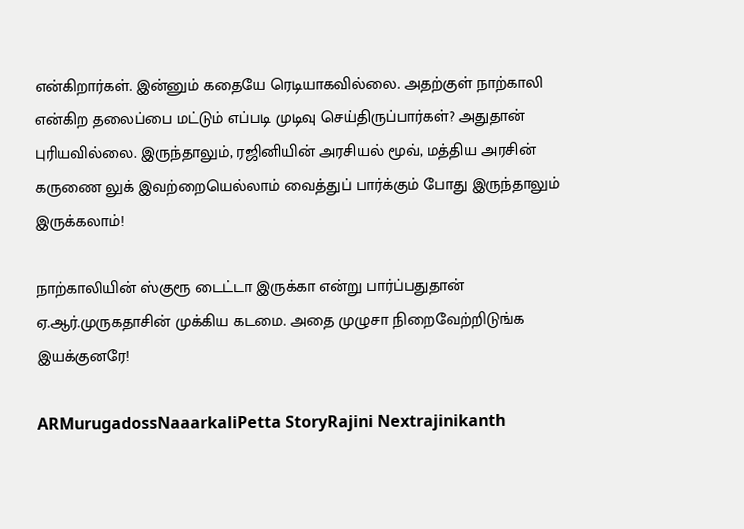என்கிறார்கள். இன்னும் கதையே ரெடியாகவில்லை. அதற்குள் நாற்காலி என்கிற தலைப்பை மட்டும் எப்படி முடிவு செய்திருப்பார்கள்? அதுதான் புரியவில்லை. இருந்தாலும், ரஜினியின் அரசியல் மூவ், மத்திய அரசின் கருணை லுக் இவற்றையெல்லாம் வைத்துப் பார்க்கும் போது இருந்தாலும் இருக்கலாம்!

நாற்காலியின் ஸ்குரூ டைட்டா இருக்கா என்று பார்ப்பதுதான் ஏ.ஆர்.முருகதாசின் முக்கிய கடமை. அதை முழுசா நிறைவேற்றிடுங்க இயக்குனரே!

ARMurugadossNaaarkaliPetta StoryRajini Nextrajinikanth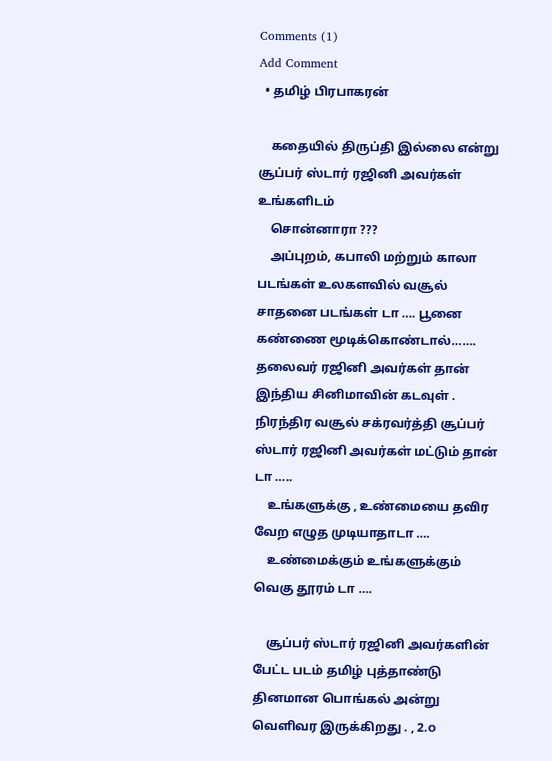Comments (1)
Add Comment
  • தமிழ் பிரபாகரன்

    கதையில் திருப்தி இல்லை என்று சூப்பர் ஸ்டார் ரஜினி அவர்கள் உங்களிடம்
    சொன்னாரா ???
    அப்புறம், கபாலி மற்றும் காலா படங்கள் உலகளவில் வசூல் சாதனை படங்கள் டா …. பூனை கண்ணை மூடிக்கொண்டால்……. தலைவர் ரஜினி அவர்கள் தான் இந்திய சினிமாவின் கடவுள் . நிரந்திர வசூல் சக்ரவர்த்தி சூப்பர் ஸ்டார் ரஜினி அவர்கள் மட்டும் தான் டா …..
    உங்களுக்கு , உண்மையை தவிர வேற எழுத முடியாதாடா ….
    உண்மைக்கும் உங்களுக்கும் வெகு தூரம் டா ….

    சூப்பர் ஸ்டார் ரஜினி அவர்களின் பேட்ட படம் தமிழ் புத்தாண்டு தினமான பொங்கல் அன்று வெளிவர இருக்கிறது . , 2.௦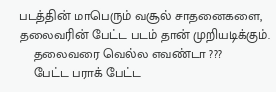படத்தின் மாபெரும் வசூல் சாதனைகளை, தலைவரின் பேட்ட படம் தான் முறியடிக்கும்.
    தலைவரை வெல்ல எவண்டா ???
    பேட்ட பராக் பேட்ட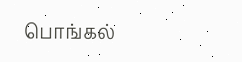பொங்கல்